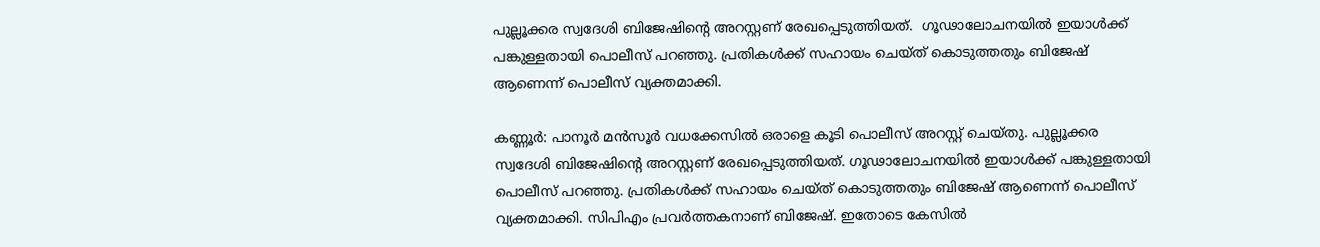പുല്ലൂക്കര സ്വദേശി ബിജേഷിൻ്റെ അറസ്റ്റണ് രേഖപ്പെടുത്തിയത്.  ഗൂഢാലോചനയിൽ ഇയാൾക്ക് പങ്കുള്ളതായി പൊലീസ് പറഞ്ഞു. പ്രതികൾക്ക് സഹായം ചെയ്ത് കൊടുത്തതും ബിജേഷ് ആണെന്ന് പൊലീസ് വ്യക്തമാക്കി.

കണ്ണൂർ: പാനൂർ മൻസൂർ വധക്കേസിൽ ഒരാളെ കൂടി പൊലീസ് അറസ്റ്റ് ചെയ്തു. പുല്ലൂക്കര സ്വദേശി ബിജേഷിൻ്റെ അറസ്റ്റണ് രേഖപ്പെടുത്തിയത്. ഗൂഢാലോചനയിൽ ഇയാൾക്ക് പങ്കുള്ളതായി പൊലീസ് പറഞ്ഞു. പ്രതികൾക്ക് സഹായം ചെയ്ത് കൊടുത്തതും ബിജേഷ് ആണെന്ന് പൊലീസ് വ്യക്തമാക്കി. സിപിഎം പ്രവർത്തകനാണ് ബിജേഷ്. ഇതോടെ കേസിൽ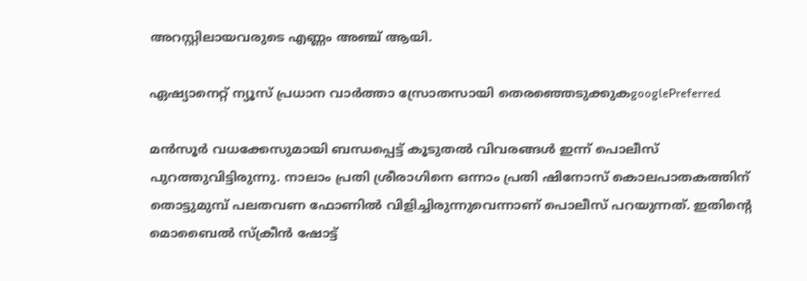അറസ്റ്റിലായവരുടെ എണ്ണം അഞ്ച് ആയി.

ഏഷ്യാനെറ്റ് ന്യൂസ് പ്രധാന വാർത്താ സ്രോതസായി തെരഞ്ഞെടുക്കുകgooglePreferred

മൻസൂര്‍ വധക്കേസുമായി ബന്ധപ്പെട്ട് കൂടുതല്‍ വിവരങ്ങള്‍ ഇന്ന് പൊലീസ് പുറത്തുവിട്ടിരുന്നു. നാലാം പ്രതി ശ്രീരാഗിനെ ഒന്നാം പ്രതി ഷിനോസ് കൊലപാതകത്തിന് തൊട്ടുമുമ്പ് പലതവണ ഫോണിൽ വിളിച്ചിരുന്നുവെന്നാണ് പൊലീസ് പറയുന്നത്. ഇതിന്‍റെ മൊബൈൽ സ്ക്രീൻ ഷോട്ട്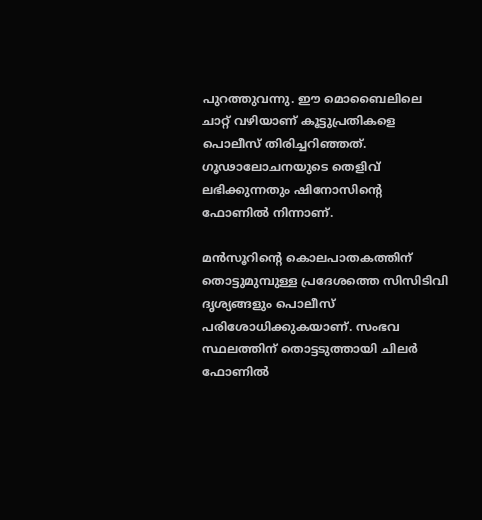പുറത്തുവന്നു. ഈ മൊബൈലിലെ ചാറ്റ് വഴിയാണ് കൂട്ടുപ്രതികളെ പൊലീസ് തിരിച്ചറിഞ്ഞത്. ഗൂഢാലോചനയുടെ തെളിവ് ലഭിക്കുന്നതും ഷിനോസിന്‍റെ ഫോണിൽ നിന്നാണ്.

മൻസൂറിന്‍റെ കൊലപാതകത്തിന് തൊട്ടുമുമ്പുള്ള പ്രദേശത്തെ സിസിടിവി ദൃശ്യങ്ങളും പൊലീസ് പരിശോധിക്കുകയാണ്. സംഭവ സ്ഥലത്തിന് തൊട്ടടുത്തായി ചിലർ ഫോണിൽ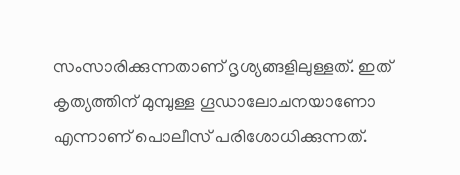സംസാരിക്കുന്നതാണ് ദൃശ്യങ്ങളിലുള്ളത്. ഇത് കൃത്യത്തിന് മുമ്പുള്ള ഗൂഡാലോചനയാണോ എന്നാണ് പൊലീസ് പരിശോധിക്കുന്നത്.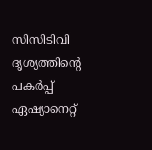സിസിടിവി ദൃശ്യത്തിന്‍റെ പകർപ്പ് ഏഷ്യാനെറ്റ്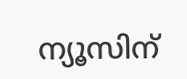ന്യൂസിന്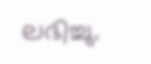ലഭിച്ചു.